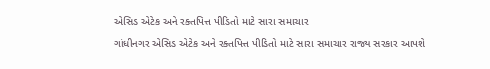એસિડ એટેક અને રક્તપિત્ત પીડિતો માટે સારા સમાચાર

ગાંધીનગર એસિડ એટેક અને રક્તપિત્ત પીડિતો માટે સારા સમાચાર રાજ્ય સરકાર આપશે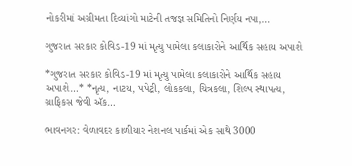નોકરીમાં અગ્રીમતા દિવ્યાંગો માટેની તજજ્ઞ સમિતિનો નિર્ણય નપા,…

ગુજરાત સરકાર કોવિડ-19 માં મૃત્યુ પામેલા કલાકારોને આર્થિક સહાય અપાશે

*ગુજરાત સરકાર કોવિડ-19 માં મૃત્યુ પામેલા કલાકારોને આર્થિક સહાય અપાશે…* *નૃત્ય, નાટય, પપેટ્રી, લોકકલા, ચિત્રકલા, શિલ્પ સ્થાપત્ય, ગ્રાફિકસ જેવી ઍક…

ભાવનગર: વેળાવદર કાળીયાર નેશનલ પાર્કમાં એક સાથે 3000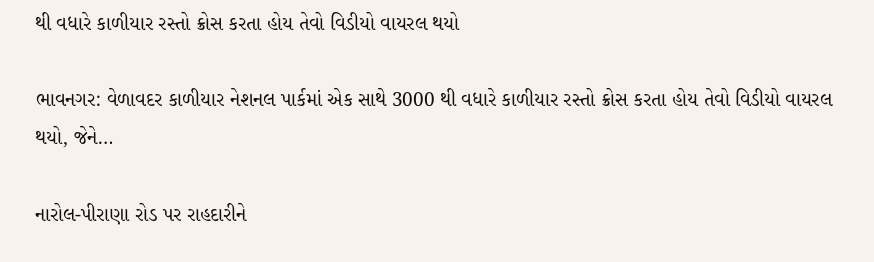થી વધારે કાળીયાર રસ્તો ક્રોસ કરતા હોય તેવો વિડીયો વાયરલ થયો

ભાવનગર: વેળાવદર કાળીયાર નેશનલ પાર્કમાં એક સાથે 3000 થી વધારે કાળીયાર રસ્તો ક્રોસ કરતા હોય તેવો વિડીયો વાયરલ થયો, જેને…

નારોલ-પીરાણા રોડ પર રાહદારીને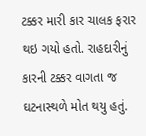ટક્કર મારી કાર ચાલક ફરાર થઇ ગયો હતો. રાહદારીનું કારની ટક્કર વાગતા જ ઘટનાસ્થળે મોત થયુ હતું.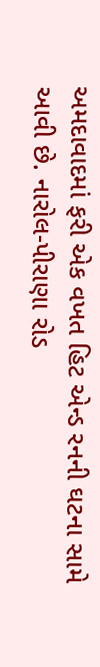અમદાવાદમાં ફરી એક વખત હિટ એન્ડ રનની ઘટના સામે આવી છે. નારોલ-પીરાણા રોડ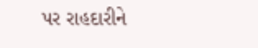પર રાહદારીને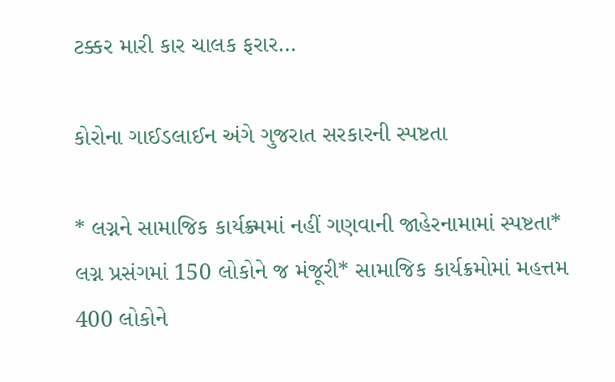ટક્કર મારી કાર ચાલક ફરાર…

કોરોના ગાઈડલાઈન અંગે ગુજરાત સરકારની સ્પષ્ટતા

* લગ્નને સામાજિક કાર્યક્ર્મમાં નહીં ગણવાની જાહેરનામામાં સ્પષ્ટતા* લગ્ન પ્રસંગમાં 150 લોકોને જ મંજૂરી* સામાજિક કાર્યક્રમોમાં મહત્તમ 400 લોકોને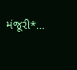મંજૂરી*…